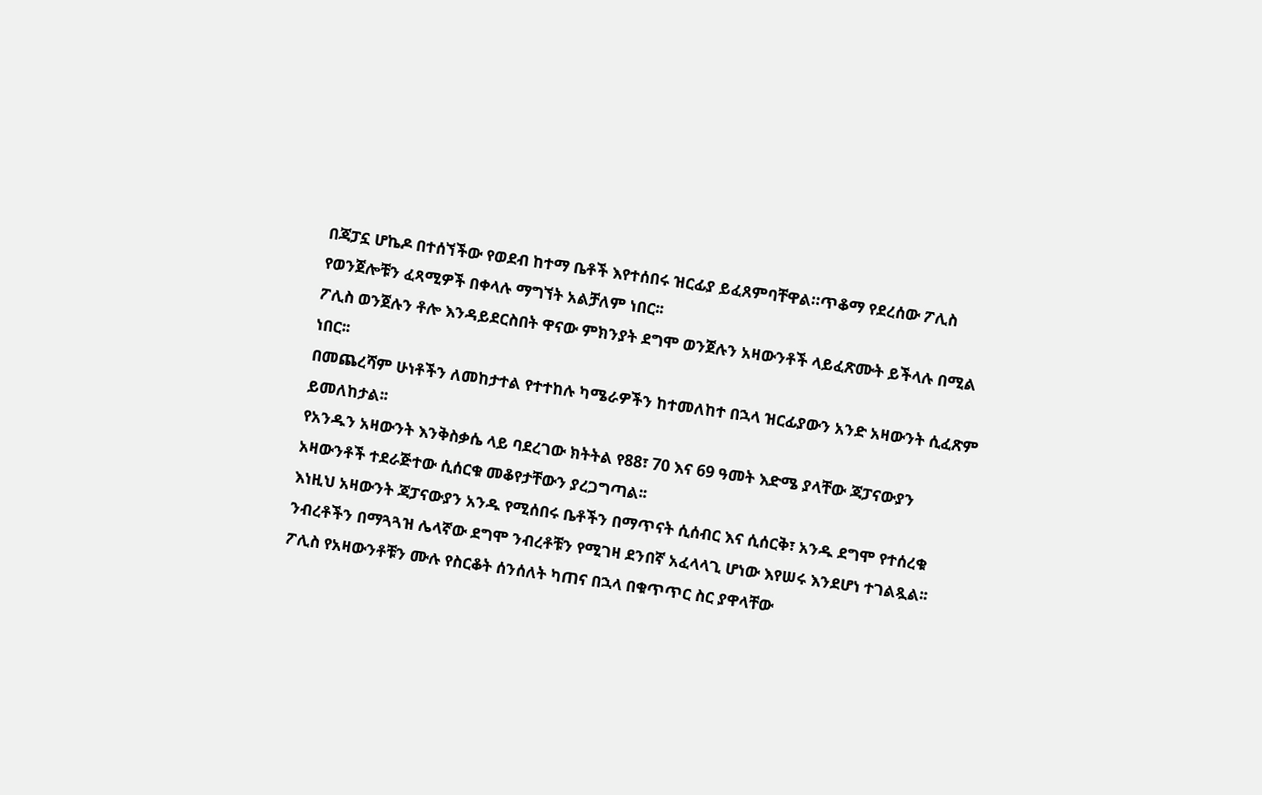በጃፓኗ ሆኬዶ በተሰኘችው የወደብ ከተማ ቤቶች እየተሰበሩ ዝርፊያ ይፈጸምባቸዋል።ጥቆማ የደረሰው ፖሊስ የወንጀሎቹን ፈጻሚዎች በቀላሉ ማግኘት አልቻለም ነበር፡፡
ፖሊስ ወንጀሉን ቶሎ እንዳይደርስበት ዋናው ምክንያት ደግሞ ወንጀሉን አዛውንቶች ላይፈጽሙት ይችላሉ በሚል ነበር፡፡
በመጨረሻም ሁነቶችን ለመከታተል የተተከሉ ካሜራዎችን ከተመለከተ በኋላ ዝርፊያውን አንድ አዛውንት ሲፈጽም ይመለከታል፡፡
የአንዱን አዛውንት እንቅስቃሴ ላይ ባደረገው ክትትል የ88፣ 70 እና 69 ዓመት እድሜ ያላቸው ጃፓናውያን አዛውንቶች ተደራጅተው ሲሰርቁ መቆየታቸውን ያረጋግጣል፡፡
እነዚህ አዛውንት ጃፓናውያን አንዱ የሚሰበሩ ቤቶችን በማጥናት ሲሰብር እና ሲሰርቅ፣ አንዱ ደግሞ የተሰረቁ ንብረቶችን በማጓጓዝ ሌላኛው ደግሞ ንብረቶቹን የሚገዛ ደንበኛ አፈላላጊ ሆነው እየሠሩ እንደሆነ ተገልጿል፡፡
ፖሊስ የአዛውንቶቹን ሙሉ የስርቆት ሰንሰለት ካጠና በኋላ በቁጥጥር ስር ያዋላቸው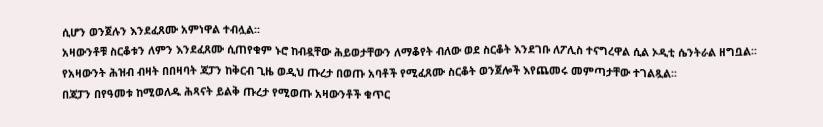ሲሆን ወንጀሉን እንደፈጸሙ አምነዋል ተብሏል፡፡
አዛውንቶቹ ስርቆቱን ለምን እንደፈጸሙ ሲጠየቁም ኑሮ ከብዷቸው ሕይወታቸውን ለማቆየት ብለው ወደ ስርቆት እንደገቡ ለፖሊስ ተናግረዋል ሲል ኦዲቲ ሴንትራል ዘግቧል፡፡
የአዛውንት ሕዝብ ብዛት በበዛባት ጃፓን ከቅርብ ጊዜ ወዲህ ጡረታ በወጡ አባቶች የሚፈጸሙ ስርቆት ወንጀሎች እየጨመሩ መምጣታቸው ተገልጿል፡፡
በጃፓን በየዓመቱ ከሚወለዱ ሕጻናት ይልቅ ጡረታ የሚወጡ አዛውንቶች ቁጥር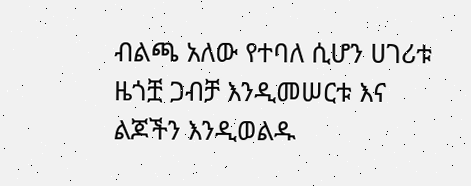ብልጫ አለው የተባለ ሲሆን ሀገሪቱ ዜጎቿ ጋብቻ እንዲመሠርቱ እና ልጆችን እንዲወልዱ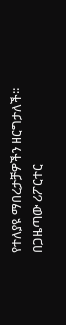የተለያዩ ማበረታቻዎችን ዘርግታለች፡፡
በጋዜጣው ሪፖርተር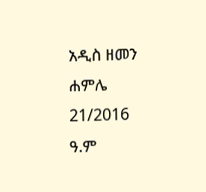አዲስ ዘመን ሐምሌ 21/2016 ዓ.ም